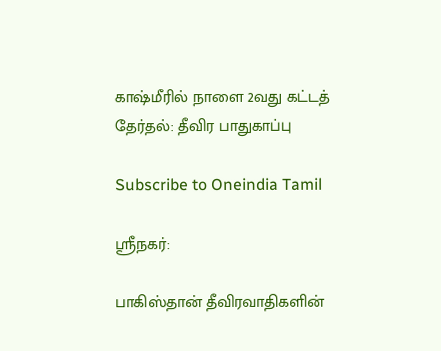காஷ்மீரில் நாளை 2வது கட்டத் தேர்தல்: தீவிர பாதுகாப்பு

Subscribe to Oneindia Tamil

ஸ்ரீநகர்:

பாகிஸ்தான் தீவிரவாதிகளின்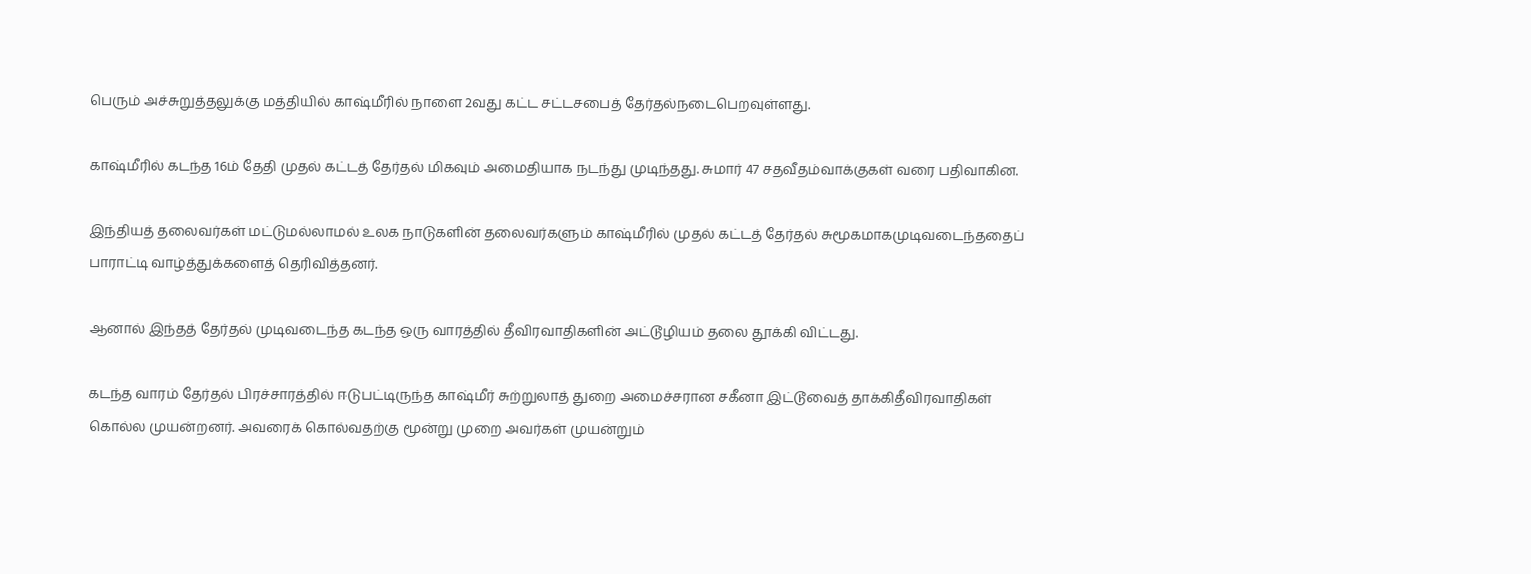பெரும் அச்சுறுத்தலுக்கு மத்தியில் காஷ்மீரில் நாளை 2வது கட்ட சட்டசபைத் தேர்தல்நடைபெறவுள்ளது.

காஷ்மீரில் கடந்த 16ம் தேதி முதல் கட்டத் தேர்தல் மிகவும் அமைதியாக நடந்து முடிந்தது. சுமார் 47 சதவீதம்வாக்குகள் வரை பதிவாகின.

இந்தியத் தலைவர்கள் மட்டுமல்லாமல் உலக நாடுகளின் தலைவர்களும் காஷ்மீரில் முதல் கட்டத் தேர்தல் சுமூகமாகமுடிவடைந்ததைப் பாராட்டி வாழ்த்துக்களைத் தெரிவித்தனர்.

ஆனால் இந்தத் தேர்தல் முடிவடைந்த கடந்த ஒரு வாரத்தில் தீவிரவாதிகளின் அட்டூழியம் தலை தூக்கி விட்டது.

கடந்த வாரம் தேர்தல் பிரச்சாரத்தில் ஈடுபட்டிருந்த காஷ்மீர் சுற்றுலாத் துறை அமைச்சரான சகீனா இட்டூவைத் தாக்கிதீவிரவாதிகள் கொல்ல முயன்றனர். அவரைக் கொல்வதற்கு மூன்று முறை அவர்கள் முயன்றும்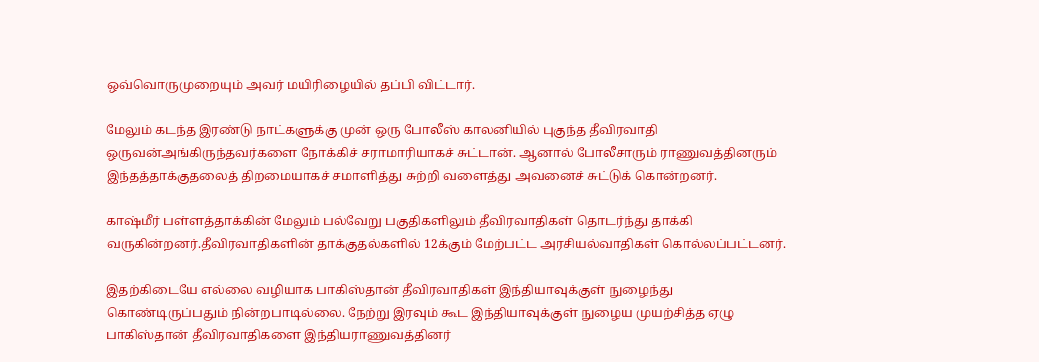ஒவ்வொருமுறையும் அவர் மயிரிழையில் தப்பி விட்டார்.

மேலும் கடந்த இரண்டு நாட்களுக்கு முன் ஒரு போலீஸ் காலனியில் புகுந்த தீவிரவாதி ஒருவன்அங்கிருந்தவர்களை நோக்கிச் சராமாரியாகச் சுட்டான். ஆனால் போலீசாரும் ராணுவத்தினரும் இந்தத்தாக்குதலைத் திறமையாகச் சமாளித்து சுற்றி வளைத்து அவனைச் சுட்டுக் கொன்றனர்.

காஷ்மீர் பள்ளத்தாக்கின் மேலும் பல்வேறு பகுதிகளிலும் தீவிரவாதிகள் தொடர்ந்து தாக்கி வருகின்றனர்.தீவிரவாதிகளின் தாக்குதல்களில் 12க்கும் மேற்பட்ட அரசியல்வாதிகள் கொல்லப்பட்டனர்.

இதற்கிடையே எல்லை வழியாக பாகிஸ்தான் தீவிரவாதிகள் இந்தியாவுக்குள் நுழைந்து கொண்டிருப்பதும் நின்றபாடில்லை. நேற்று இரவும் கூட இந்தியாவுக்குள் நுழைய முயற்சித்த ஏழு பாகிஸ்தான் தீவிரவாதிகளை இந்தியராணுவத்தினர்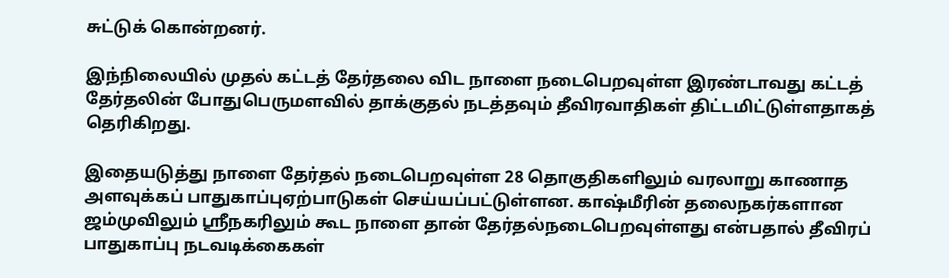சுட்டுக் கொன்றனர்.

இந்நிலையில் முதல் கட்டத் தேர்தலை விட நாளை நடைபெறவுள்ள இரண்டாவது கட்டத் தேர்தலின் போதுபெருமளவில் தாக்குதல் நடத்தவும் தீவிரவாதிகள் திட்டமிட்டுள்ளதாகத் தெரிகிறது.

இதையடுத்து நாளை தேர்தல் நடைபெறவுள்ள 28 தொகுதிகளிலும் வரலாறு காணாத அளவுக்கப் பாதுகாப்புஏற்பாடுகள் செய்யப்பட்டுள்ளன. காஷ்மீரின் தலைநகர்களான ஜம்முவிலும் ஸ்ரீநகரிலும் கூட நாளை தான் தேர்தல்நடைபெறவுள்ளது என்பதால் தீவிரப் பாதுகாப்பு நடவடிக்கைகள்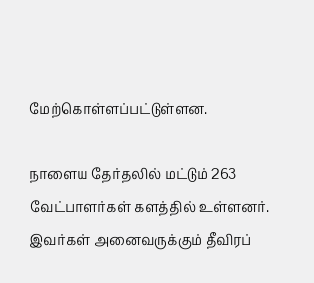மேற்கொள்ளப்பட்டுள்ளன.

நாளைய தேர்தலில் மட்டும் 263 வேட்பாளர்கள் களத்தில் உள்ளனர். இவர்கள் அனைவருக்கும் தீவிரப்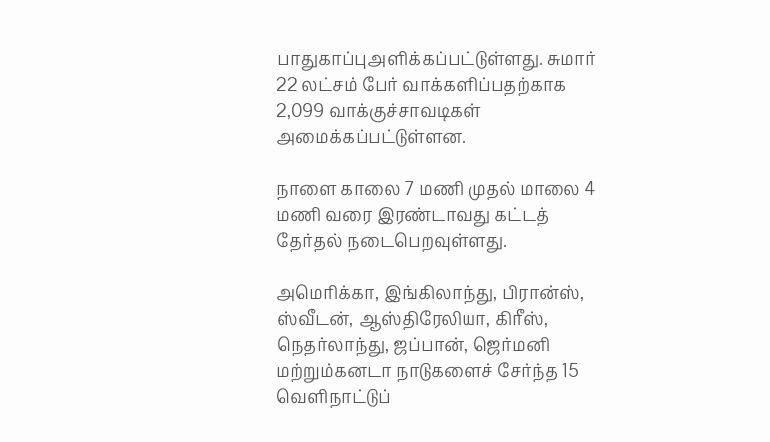பாதுகாப்புஅளிக்கப்பட்டுள்ளது. சுமார் 22 லட்சம் பேர் வாக்களிப்பதற்காக 2,099 வாக்குச்சாவடிகள் அமைக்கப்பட்டுள்ளன.

நாளை காலை 7 மணி முதல் மாலை 4 மணி வரை இரண்டாவது கட்டத் தேர்தல் நடைபெறவுள்ளது.

அமெரிக்கா, இங்கிலாந்து, பிரான்ஸ், ஸ்வீடன், ஆஸ்திரேலியா, கிரீஸ், நெதர்லாந்து, ஜப்பான், ஜெர்மனி மற்றும்கனடா நாடுகளைச் சேர்ந்த 15 வெளிநாட்டுப்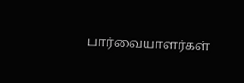பார்வையாளர்கள்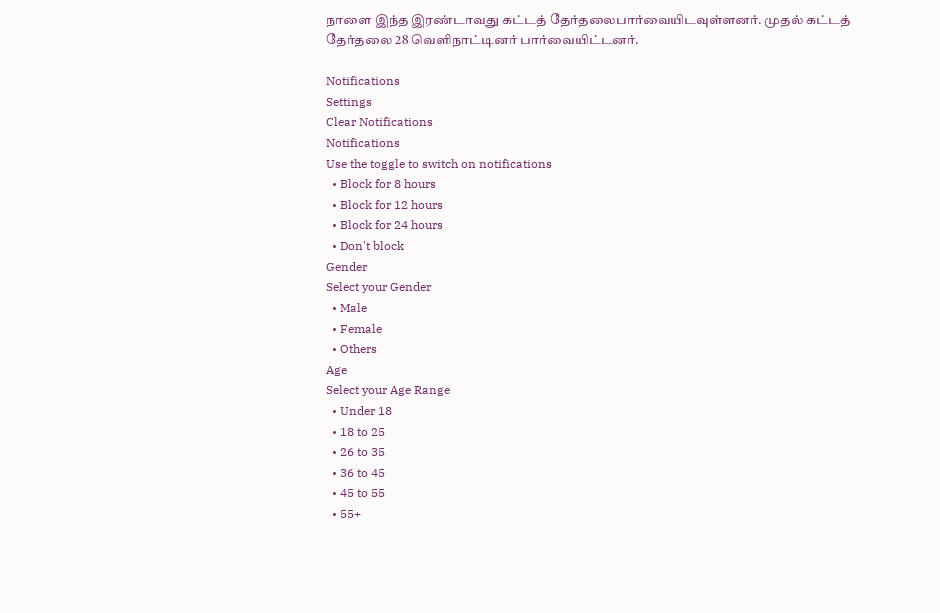நாளை இந்த இரண்டாவது கட்டத் தேர்தலைபார்வையிடவுள்ளனர். முதல் கட்டத் தேர்தலை 28 வெளிநாட்டினர் பார்வையிட்டனர்.

Notifications
Settings
Clear Notifications
Notifications
Use the toggle to switch on notifications
  • Block for 8 hours
  • Block for 12 hours
  • Block for 24 hours
  • Don't block
Gender
Select your Gender
  • Male
  • Female
  • Others
Age
Select your Age Range
  • Under 18
  • 18 to 25
  • 26 to 35
  • 36 to 45
  • 45 to 55
  • 55+